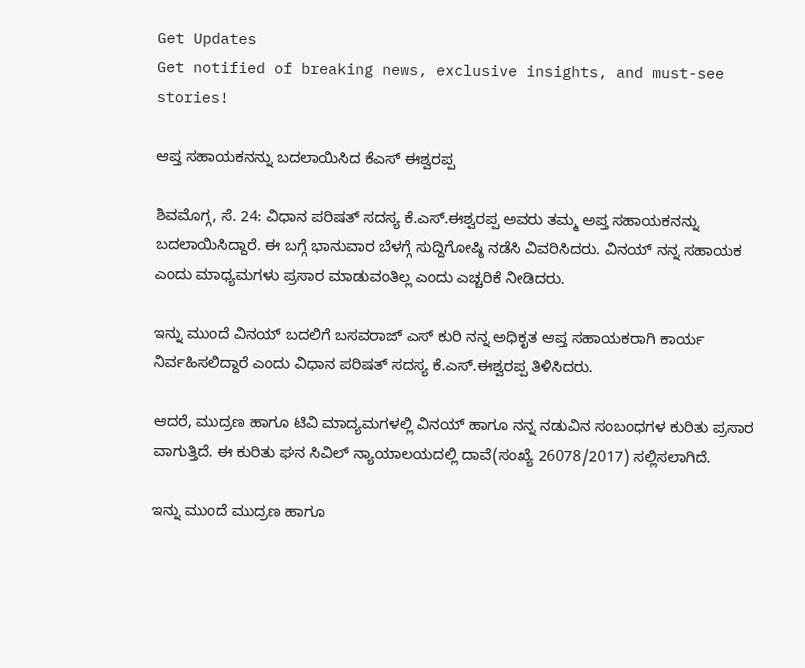Get Updates
Get notified of breaking news, exclusive insights, and must-see stories!

ಆಪ್ತ ಸಹಾಯಕನನ್ನು ಬದಲಾಯಿಸಿದ ಕೆಎಸ್ ಈಶ್ವರಪ್ಪ

ಶಿವಮೊಗ್ಗ, ಸೆ. 24: ವಿಧಾನ ಪರಿಷತ್ ಸದಸ್ಯ ಕೆ.ಎಸ್.ಈಶ್ವರಪ್ಪ ಅವರು ತಮ್ಮ ಅಪ್ತ ಸಹಾಯಕನನ್ನು ಬದಲಾಯಿಸಿದ್ದಾರೆ. ಈ ಬಗ್ಗೆ ಭಾನುವಾರ ಬೆಳಗ್ಗೆ ಸುದ್ದಿಗೋಷ್ಠಿ ನಡೆಸಿ ವಿವರಿಸಿದರು. ವಿನಯ್ ನನ್ನ ಸಹಾಯಕ ಎಂದು ಮಾಧ್ಯಮಗಳು ಪ್ರಸಾರ ಮಾಡುವಂತಿಲ್ಲ ಎಂದು ಎಚ್ಚರಿಕೆ ನೀಡಿದರು.

ಇನ್ನು ಮುಂದೆ ವಿನಯ್ ಬದಲಿಗೆ ಬಸವರಾಜ್ ಎಸ್ ಕುರಿ ನನ್ನ ಅಧಿಕೃತ ಆಪ್ತ ಸಹಾಯಕರಾಗಿ ಕಾರ್ಯ ನಿರ್ವಹಿಸಲಿದ್ದಾರೆ ಎಂದು ವಿಧಾನ ಪರಿಷತ್ ಸದಸ್ಯ ಕೆ.ಎಸ್.ಈಶ್ವರಪ್ಪ ತಿಳಿಸಿದರು.

ಆದರೆ, ಮುದ್ರಣ ಹಾಗೂ ಟಿವಿ ಮಾದ್ಯಮಗಳಲ್ಲಿ ವಿನಯ್ ಹಾಗೂ ನನ್ನ ನಡುವಿನ ಸಂಬಂಧಗಳ ಕುರಿತು ಪ್ರಸಾರ ವಾಗುತ್ತಿದೆ. ಈ ಕುರಿತು ಘನ ಸಿವಿಲ್ ನ್ಯಾಯಾಲಯದಲ್ಲಿ ದಾವೆ(ಸಂಖ್ಯೆ 26078/2017) ಸಲ್ಲಿಸಲಾಗಿದೆ.

ಇನ್ನು ಮುಂದೆ ಮುದ್ರಣ ಹಾಗೂ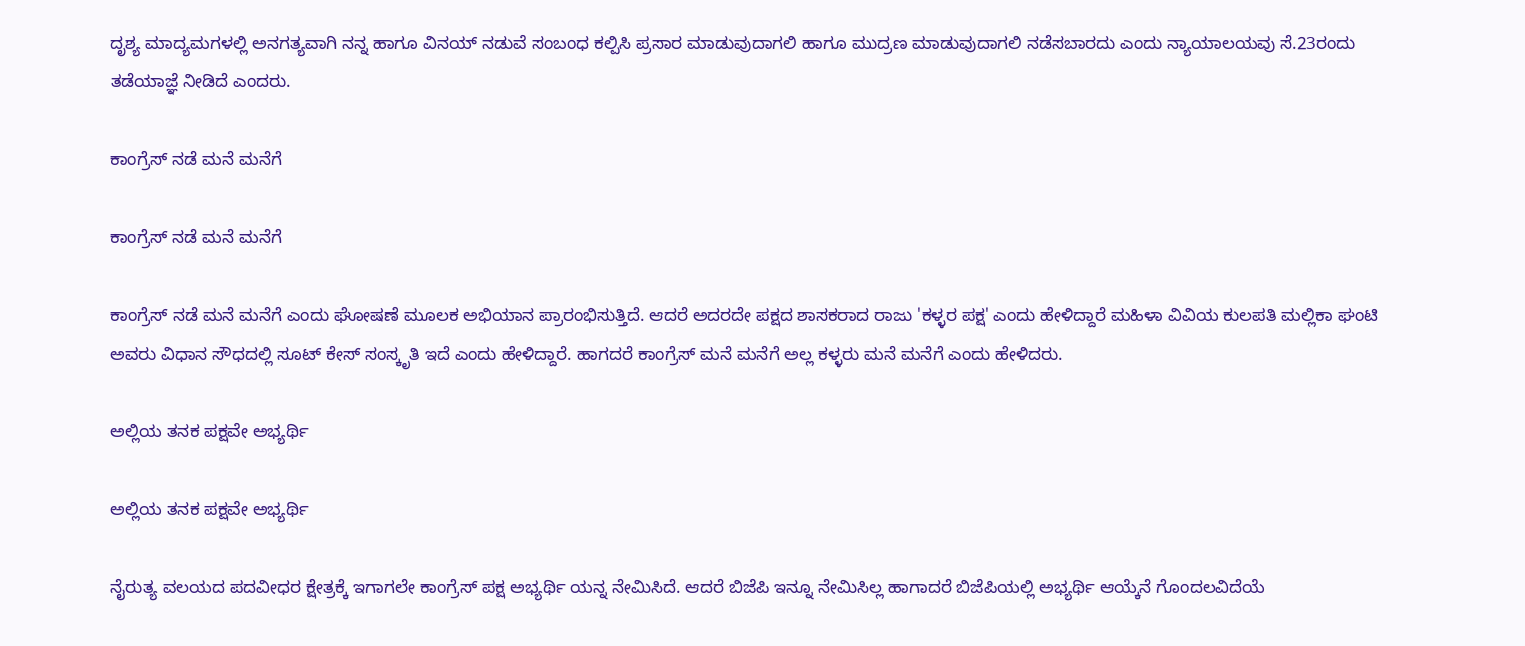ದೃಶ್ಯ ಮಾದ್ಯಮಗಳಲ್ಲಿ ಅನಗತ್ಯವಾಗಿ ನನ್ನ ಹಾಗೂ ವಿನಯ್ ನಡುವೆ ಸಂಬಂಧ ಕಲ್ಪಿಸಿ ಪ್ರಸಾರ ಮಾಡುವುದಾಗಲಿ ಹಾಗೂ ಮುದ್ರಣ ಮಾಡುವುದಾಗಲಿ ನಡೆಸಬಾರದು ಎಂದು ನ್ಯಾಯಾಲಯವು ಸೆ.23ರಂದು ತಡೆಯಾಜ್ಞೆ ನೀಡಿದೆ ಎಂದರು.

ಕಾಂಗ್ರೆಸ್ ನಡೆ ಮನೆ ಮನೆಗೆ

ಕಾಂಗ್ರೆಸ್ ನಡೆ ಮನೆ ಮನೆಗೆ

ಕಾಂಗ್ರೆಸ್ ನಡೆ ಮನೆ ಮನೆಗೆ ಎಂದು ಘೋಷಣೆ ಮೂಲಕ ಅಭಿಯಾನ ಪ್ರಾರಂಭಿಸುತ್ತಿದೆ. ಆದರೆ ಅದರದೇ ಪಕ್ಷದ ಶಾಸಕರಾದ ರಾಜು 'ಕಳ್ಳರ ಪಕ್ಷ' ಎಂದು ಹೇಳಿದ್ದಾರೆ ಮಹಿಳಾ ವಿವಿಯ ಕುಲಪತಿ ಮಲ್ಲಿಕಾ ಘಂಟಿ ಅವರು ವಿಧಾನ ಸೌಧದಲ್ಲಿ ಸೂಟ್ ಕೇಸ್ ಸಂಸ್ಕೃತಿ ಇದೆ ಎಂದು ಹೇಳಿದ್ದಾರೆ. ಹಾಗದರೆ ಕಾಂಗ್ರೆಸ್ ಮನೆ ಮನೆಗೆ ಅಲ್ಲ ಕಳ್ಳರು ಮನೆ ಮನೆಗೆ ಎಂದು ಹೇಳಿದರು.

ಅಲ್ಲಿಯ ತನಕ ಪಕ್ಷವೇ ಅಭ್ಯರ್ಥಿ

ಅಲ್ಲಿಯ ತನಕ ಪಕ್ಷವೇ ಅಭ್ಯರ್ಥಿ

ನೈರುತ್ಯ ವಲಯದ ಪದವೀಧರ ಕ್ಷೇತ್ರಕ್ಕೆ ಇಗಾಗಲೇ ಕಾಂಗ್ರೆಸ್ ಪಕ್ಷ ಅಭ್ಯರ್ಥಿ ಯನ್ನ ನೇಮಿಸಿದೆ. ಆದರೆ ಬಿಜೆಪಿ ಇನ್ನೂ ನೇಮಿಸಿಲ್ಲ ಹಾಗಾದರೆ ಬಿಜೆಪಿಯಲ್ಲಿ ಅಭ್ಯರ್ಥಿ ಆಯ್ಕೆನೆ ಗೊಂದಲವಿದೆಯೆ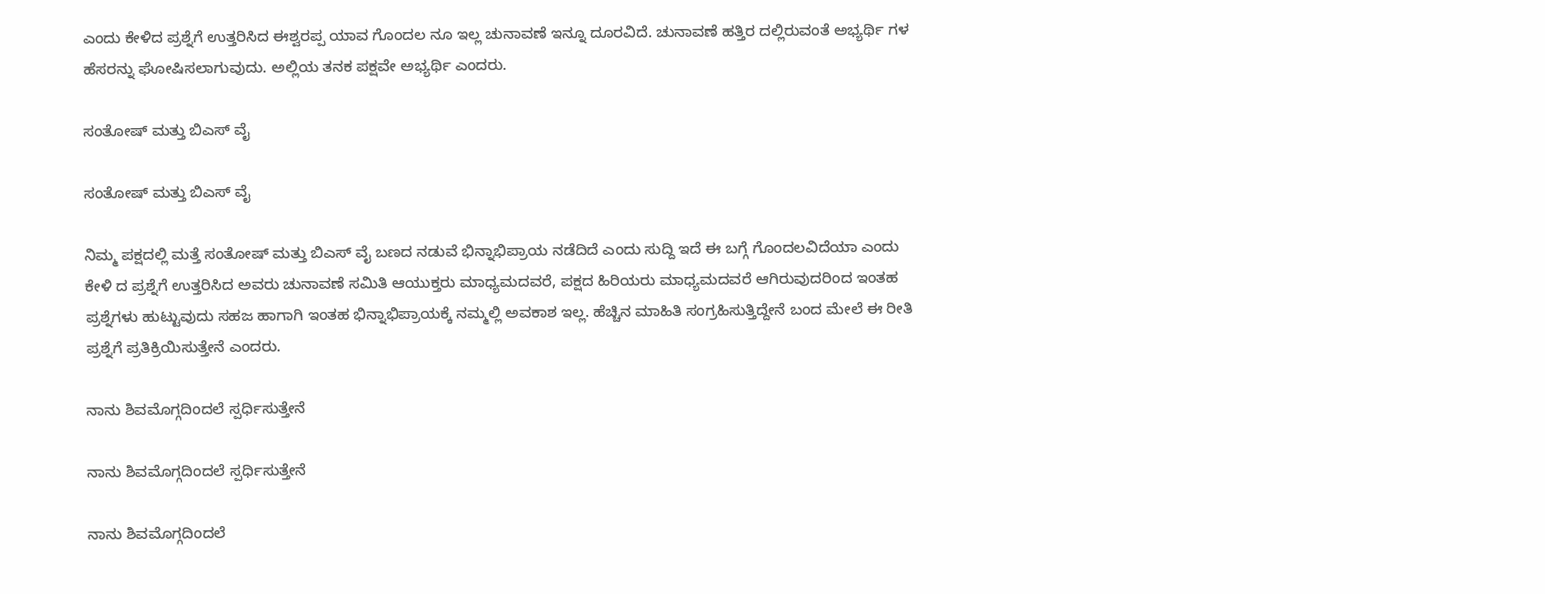ಎಂದು ಕೇಳಿದ ಪ್ರಶ್ನೆಗೆ ಉತ್ತರಿಸಿದ ಈಶ್ವರಪ್ಪ ಯಾವ ಗೊಂದಲ ನೂ ಇಲ್ಲ ಚುನಾವಣೆ ಇನ್ನೂ ದೂರವಿದೆ. ಚುನಾವಣೆ ಹತ್ತಿರ ದಲ್ಲಿರುವಂತೆ ಅಭ್ಯರ್ಥಿ ಗಳ ಹೆಸರನ್ನು ಘೋಷಿಸಲಾಗುವುದು. ಅಲ್ಲಿಯ ತನಕ ಪಕ್ಷವೇ ಅಭ್ಯರ್ಥಿ ಎಂದರು.

ಸಂತೋಷ್ ಮತ್ತು ಬಿಎಸ್ ವೈ

ಸಂತೋಷ್ ಮತ್ತು ಬಿಎಸ್ ವೈ

ನಿಮ್ಮ ಪಕ್ಷದಲ್ಲಿ ಮತ್ತೆ ಸಂತೋಷ್ ಮತ್ತು ಬಿಎಸ್ ವೈ ಬಣದ ನಡುವೆ ಭಿನ್ನಾಭಿಪ್ರಾಯ ನಡೆದಿದೆ ಎಂದು ಸುದ್ದಿ ಇದೆ ಈ ಬಗ್ಗೆ ಗೊಂದಲವಿದೆಯಾ ಎಂದು ಕೇಳಿ ದ ಪ್ರಶ್ನೆಗೆ ಉತ್ತರಿಸಿದ ಅವರು ಚುನಾವಣೆ ಸಮಿತಿ ಆಯುಕ್ತರು ಮಾಧ್ಯಮದವರೆ, ಪಕ್ಷದ ಹಿರಿಯರು ಮಾಧ್ಯಮದವರೆ ಆಗಿರುವುದರಿಂದ ಇಂತಹ ಪ್ರಶ್ನೆಗಳು ಹುಟ್ಟುವುದು ಸಹಜ ಹಾಗಾಗಿ ಇಂತಹ ಭಿನ್ನಾಭಿಪ್ರಾಯಕ್ಕೆ ನಮ್ಮಲ್ಲಿ ಅವಕಾಶ ಇಲ್ಲ. ಹೆಚ್ಚಿನ ಮಾಹಿತಿ ಸಂಗ್ರಹಿಸುತ್ತಿದ್ದೇನೆ ಬಂದ ಮೇಲೆ ಈ ರೀತಿ ಪ್ರಶ್ನೆಗೆ ಪ್ರತಿಕ್ರಿಯಿಸುತ್ತೇನೆ ಎಂದರು.

ನಾನು ಶಿವಮೊಗ್ಗದಿಂದಲೆ ಸ್ಪರ್ಧಿಸುತ್ತೇನೆ

ನಾನು ಶಿವಮೊಗ್ಗದಿಂದಲೆ ಸ್ಪರ್ಧಿಸುತ್ತೇನೆ

ನಾನು ಶಿವಮೊಗ್ಗದಿಂದಲೆ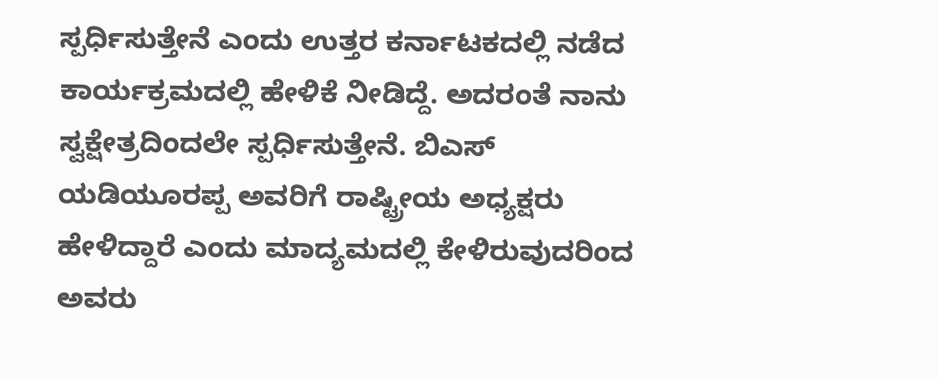ಸ್ಪರ್ಧಿಸುತ್ತೇನೆ ಎಂದು ಉತ್ತರ ಕರ್ನಾಟಕದಲ್ಲಿ ನಡೆದ ಕಾರ್ಯಕ್ರಮದಲ್ಲಿ ಹೇಳಿಕೆ ನೀಡಿದ್ದೆ. ಅದರಂತೆ ನಾನು ಸ್ವಕ್ಷೇತ್ರದಿಂದಲೇ ಸ್ಪರ್ಧಿಸುತ್ತೇನೆ. ಬಿಎಸ್ ಯಡಿಯೂರಪ್ಪ ಅವರಿಗೆ ರಾಷ್ಟ್ರೀಯ ಅಧ್ಯಕ್ಷರು ಹೇಳಿದ್ದಾರೆ ಎಂದು ಮಾದ್ಯಮದಲ್ಲಿ ಕೇಳಿರುವುದರಿಂದ ಅವರು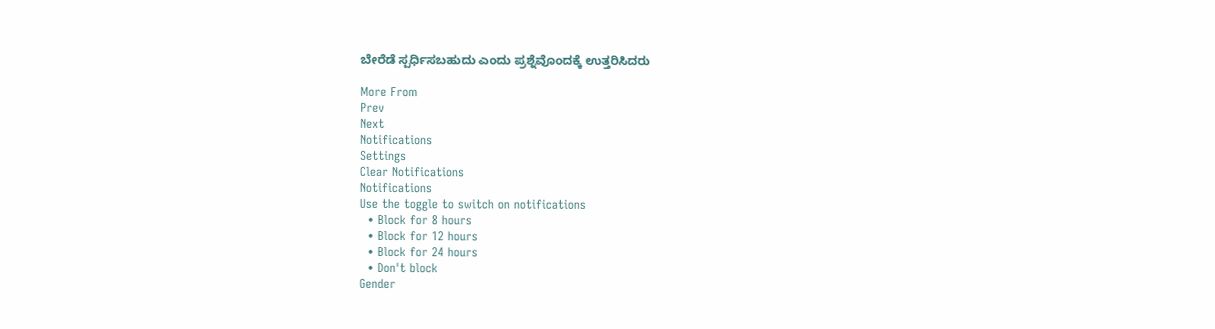ಬೇರೆಡೆ ಸ್ಪರ್ಧಿಸಬಹುದು ಎಂದು ಪ್ರಶ್ನೆವೊಂದಕ್ಕೆ ಉತ್ತರಿಸಿದರು

More From
Prev
Next
Notifications
Settings
Clear Notifications
Notifications
Use the toggle to switch on notifications
  • Block for 8 hours
  • Block for 12 hours
  • Block for 24 hours
  • Don't block
Gender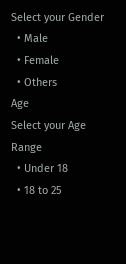Select your Gender
  • Male
  • Female
  • Others
Age
Select your Age Range
  • Under 18
  • 18 to 25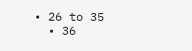• 26 to 35
  • 36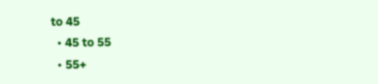to 45
  • 45 to 55
  • 55+